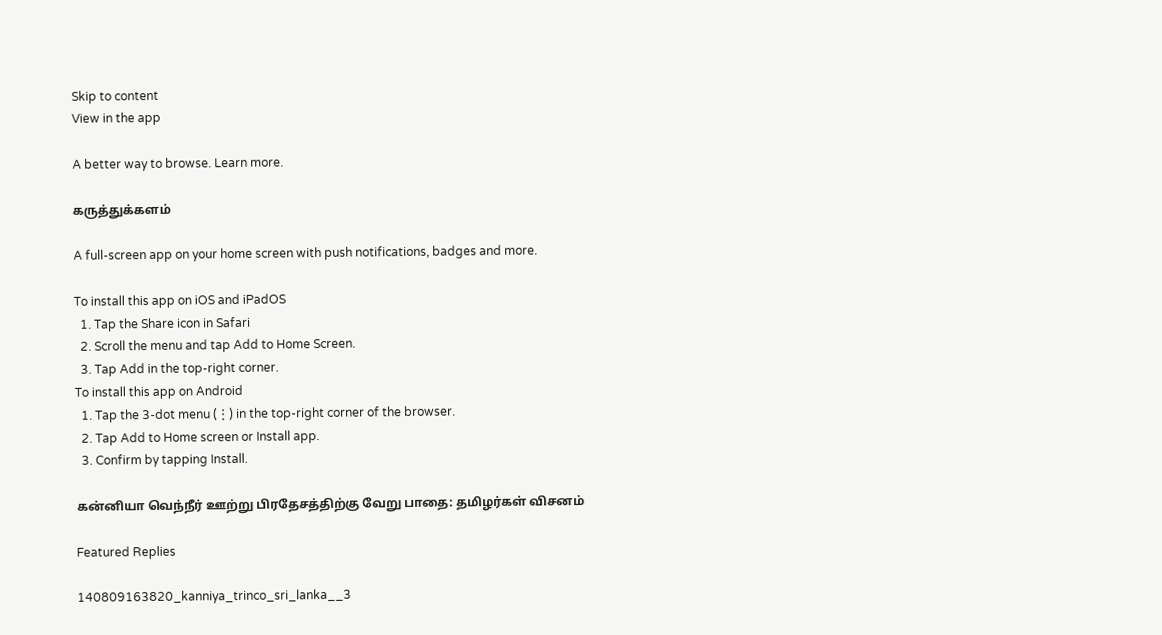Skip to content
View in the app

A better way to browse. Learn more.

கருத்துக்களம்

A full-screen app on your home screen with push notifications, badges and more.

To install this app on iOS and iPadOS
  1. Tap the Share icon in Safari
  2. Scroll the menu and tap Add to Home Screen.
  3. Tap Add in the top-right corner.
To install this app on Android
  1. Tap the 3-dot menu (⋮) in the top-right corner of the browser.
  2. Tap Add to Home screen or Install app.
  3. Confirm by tapping Install.

கன்னியா வெந்நீர் ஊற்று பிரதேசத்திற்கு வேறு பாதை: தமிழர்கள் விசனம்

Featured Replies

140809163820_kanniya_trinco_sri_lanka__3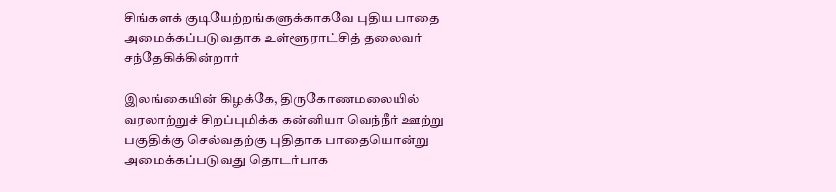சிங்களக் குடியேற்றங்களுக்காகவே புதிய பாதை அமைக்கப்படுவதாக உள்ளூராட்சித் தலைவர் சந்தேகிக்கின்றார்

இலங்கையின் கிழக்கே, திருகோணமலையில் வரலாற்றுச் சிறப்புமிக்க கன்னியா வெந்நீர் ஊற்று பகுதிக்கு செல்வதற்கு புதிதாக பாதையொன்று அமைக்கப்படுவது தொடர்பாக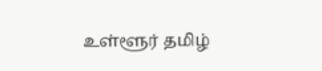உள்ளூர் தமிழ்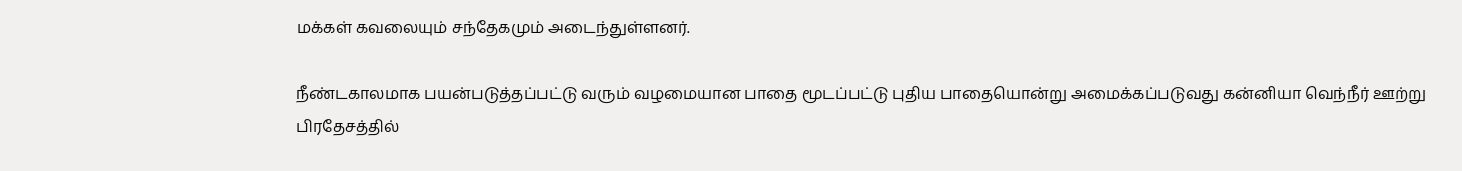மக்கள் கவலையும் சந்தேகமும் அடைந்துள்ளனர்.

நீண்டகாலமாக பயன்படுத்தப்பட்டு வரும் வழமையான பாதை மூடப்பட்டு புதிய பாதையொன்று அமைக்கப்படுவது கன்னியா வெந்நீர் ஊற்று பிரதேசத்தில்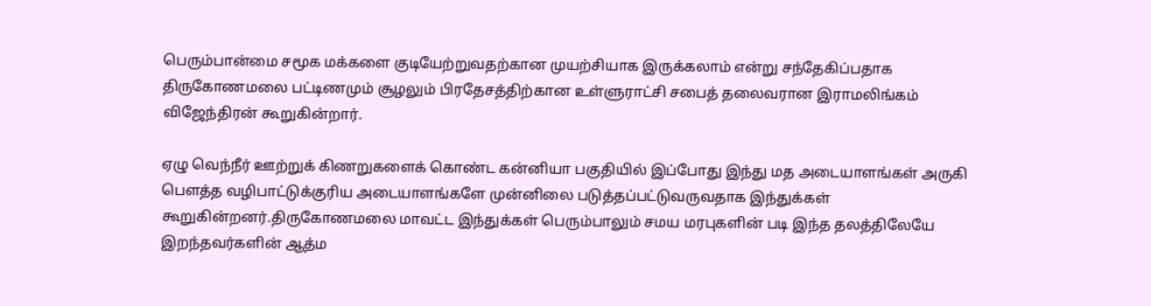பெரும்பான்மை சமூக மக்களை குடியேற்றுவதற்கான முயற்சியாக இருக்கலாம் என்று சந்தேகிப்பதாக திருகோணமலை பட்டிணமும் சூழலும் பிரதேசத்திற்கான உள்ளுராட்சி சபைத் தலைவரான இராமலிங்கம் விஜேந்திரன் கூறுகின்றார்.

ஏழு வெந்நீர் ஊற்றுக் கிணறுகளைக் கொண்ட கன்னியா பகுதியில் இப்போது இந்து மத அடையாளங்கள் அருகி பௌத்த வழிபாட்டுக்குரிய அடையாளங்களே முன்னிலை படுத்தப்பட்டுவருவதாக இந்துக்கள் கூறுகின்றனர்.திருகோணமலை மாவட்ட இந்துக்கள் பெரும்பாலும் சமய மரபுகளின் படி இந்த தலத்திலேயே இறந்தவர்களின் ஆத்ம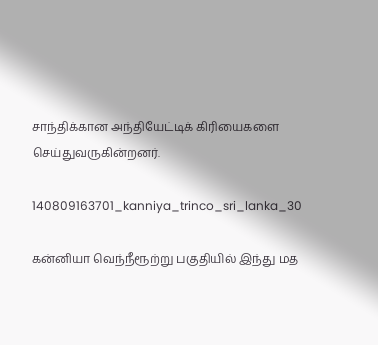சாந்திக்கான அந்தியேட்டிக் கிரியைகளை செய்துவருகின்றனர்.

140809163701_kanniya_trinco_sri_lanka_30

கன்னியா வெந்நீரூற்று பகுதியில் இந்து மத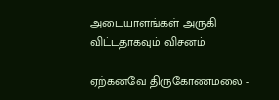அடையாளங்கள் அருகி விட்டதாகவும் விசனம்

ஏற்கனவே திருகோணமலை -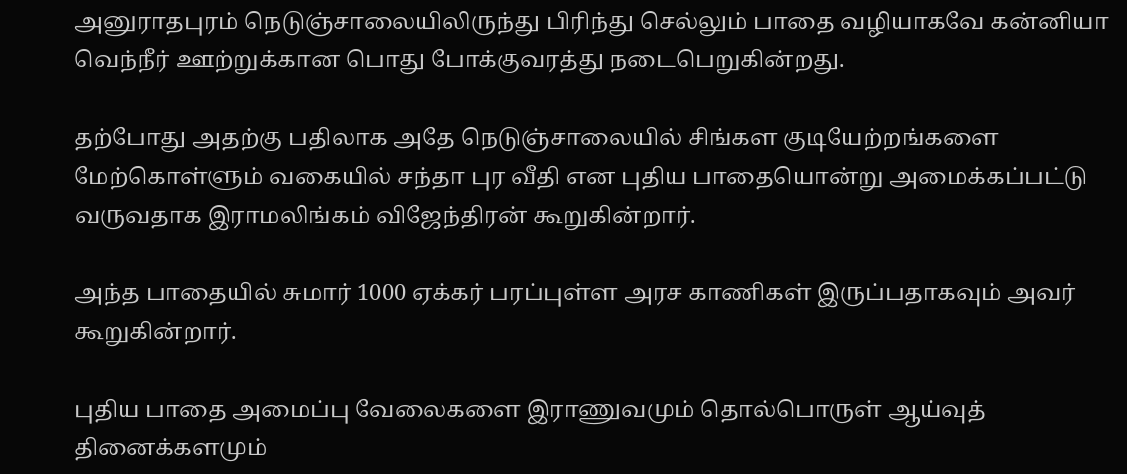அனுராதபுரம் நெடுஞ்சாலையிலிருந்து பிரிந்து செல்லும் பாதை வழியாகவே கன்னியா வெந்நீர் ஊற்றுக்கான பொது போக்குவரத்து நடைபெறுகின்றது.

தற்போது அதற்கு பதிலாக அதே நெடுஞ்சாலையில் சிங்கள குடியேற்றங்களை மேற்கொள்ளும் வகையில் சந்தா புர வீதி என புதிய பாதையொன்று அமைக்கப்பட்டு வருவதாக இராமலிங்கம் விஜேந்திரன் கூறுகின்றார்.

அந்த பாதையில் சுமார் 1000 ஏக்கர் பரப்புள்ள அரச காணிகள் இருப்பதாகவும் அவர் கூறுகின்றார்.

புதிய பாதை அமைப்பு வேலைகளை இராணுவமும் தொல்பொருள் ஆய்வுத் தினைக்களமும்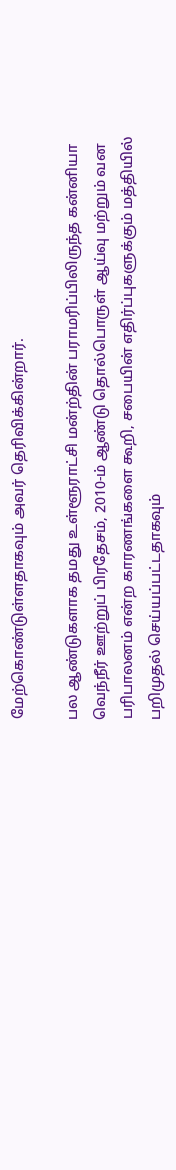மேற்கொண்டுள்ளதாகவும் அவர் தெரிவிக்கின்றார்.

பல ஆண்டுகளாக தமது உள்ளூராட்சி மன்ற்தின் பராமரிப்பிலிருந்த கன்னியா வெந்நீர் ஊற்றுப் பிரதேசம், 2010-ம் ஆண்டு தொல்பொருள் ஆய்வு மற்றும் வன பரிபாலனம் என்ற காரணங்களை கூறி, சபையின் எதிர்ப்புகளுக்கும் மத்தியில் பறிமுதல் செய்யப்பட்டதாகவும்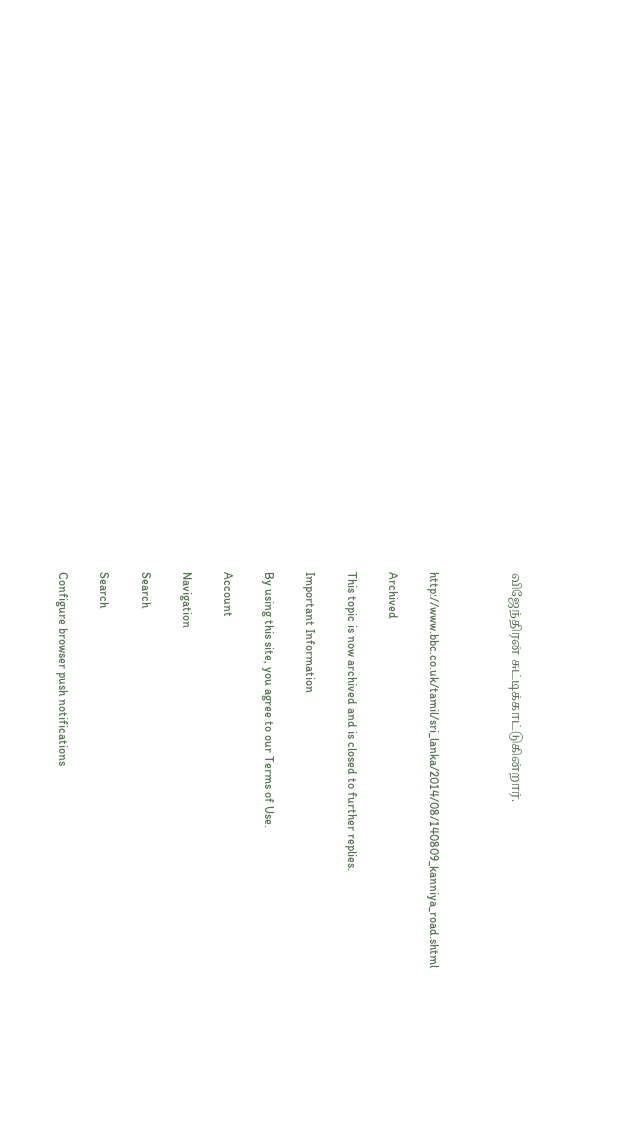விஜேந்திரன் சுட்டிக்காட்டுகின்றார்.



http://www.bbc.co.uk/tamil/sri_lanka/2014/08/140809_kanniya_road.shtml

Archived

This topic is now archived and is closed to further replies.

Important Information

By using this site, you agree to our Terms of Use.

Account

Navigation

Search

Search

Configure browser push notifications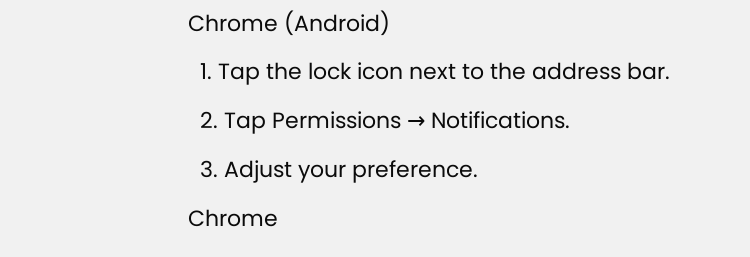Chrome (Android)
  1. Tap the lock icon next to the address bar.
  2. Tap Permissions → Notifications.
  3. Adjust your preference.
Chrome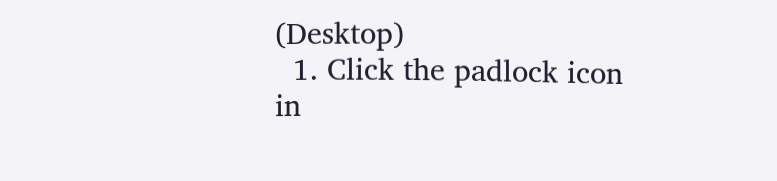(Desktop)
  1. Click the padlock icon in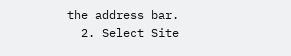the address bar.
  2. Select Site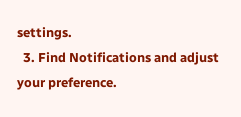settings.
  3. Find Notifications and adjust your preference.